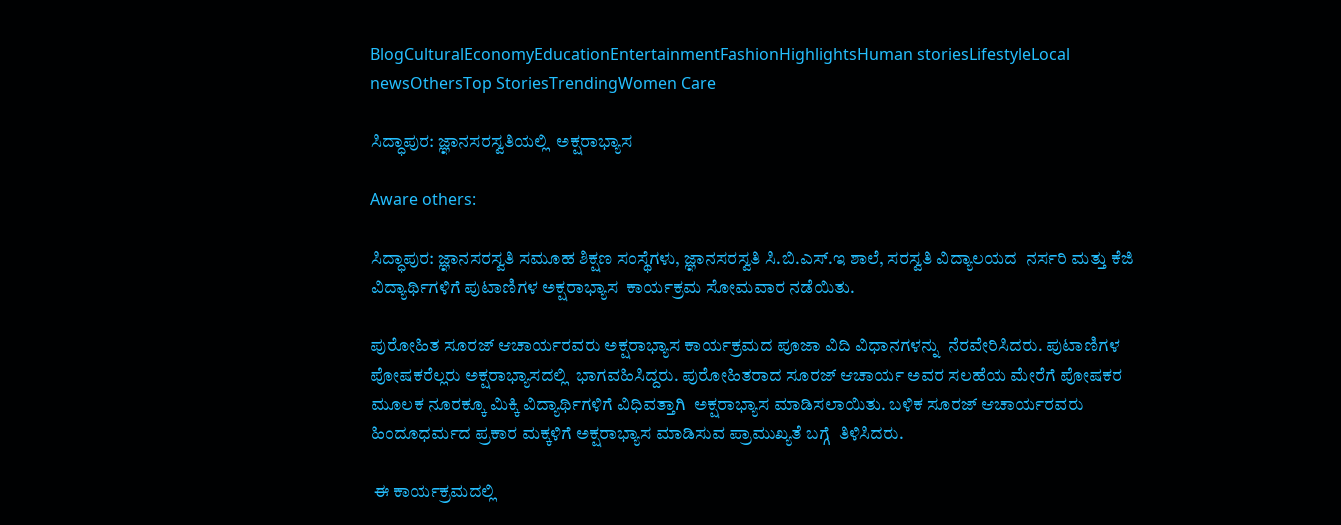BlogCulturalEconomyEducationEntertainmentFashionHighlightsHuman storiesLifestyleLocal newsOthersTop StoriesTrendingWomen Care

ಸಿದ್ಧಾಪುರ: ಜ್ಞಾನಸರಸ್ವತಿಯಲ್ಲಿ  ಅಕ್ಷರಾಭ್ಯಾಸ

Aware others:

ಸಿದ್ಧಾಪುರ: ಜ್ಞಾನಸರಸ್ವತಿ ಸಮೂಹ ಶಿಕ್ಷಣ ಸಂಸ್ಥೆಗಳು, ಜ್ಞಾನಸರಸ್ವತಿ ಸಿ.ಬಿ.ಎಸ್.ಇ ಶಾಲೆ, ಸರಸ್ವತಿ ವಿದ್ಯಾಲಯದ  ನರ್ಸರಿ ಮತ್ತು ಕೆಜಿ ವಿದ್ಯಾರ್ಥಿಗಳಿಗೆ ಪುಟಾಣಿಗಳ ಅಕ್ಷರಾಭ್ಯಾಸ  ಕಾರ್ಯಕ್ರಮ ಸೋಮವಾರ ನಡೆಯಿತು.

ಪುರೋಹಿತ ಸೂರಜ್ ಆಚಾರ್ಯರವರು ಅಕ್ಷರಾಭ್ಯಾಸ ಕಾರ್ಯಕ್ರಮದ ಪೂಜಾ ವಿದಿ ವಿಧಾನಗಳನ್ನು  ನೆರವೇರಿಸಿದರು. ಪುಟಾಣಿಗಳ ಪೋಷಕರೆಲ್ಲರು ಅಕ್ಷರಾಭ್ಯಾಸದಲ್ಲಿ  ಭಾಗವಹಿಸಿದ್ದರು. ಪುರೋಹಿತರಾದ ಸೂರಜ್ ಆಚಾರ್ಯ ಅವರ ಸಲಹೆಯ ಮೇರೆಗೆ ಪೋಷಕರ ಮೂಲಕ ನೂರಕ್ಕೂ ಮಿಕ್ಕಿ ವಿದ್ಯಾರ್ಥಿಗಳಿಗೆ ವಿಧಿವತ್ತಾಗಿ  ಅಕ್ಷರಾಭ್ಯಾಸ ಮಾಡಿಸಲಾಯಿತು. ಬಳಿಕ ಸೂರಜ್ ಆಚಾರ್ಯರವರು ಹಿಂದೂಧರ್ಮದ ಪ್ರಕಾರ ಮಕ್ಕಳಿಗೆ ಅಕ್ಷರಾಭ್ಯಾಸ ಮಾಡಿಸುವ ಪ್ರಾಮುಖ್ಯತೆ ಬಗ್ಗೆ  ತಿಳಿಸಿದರು.

 ಈ ಕಾರ್ಯಕ್ರಮದಲ್ಲಿ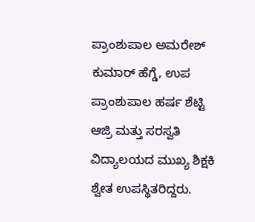ಪ್ರಾಂಶುಪಾಲ ಅಮರೇಶ್ ಕುಮಾರ್ ಹೆಗ್ಡೆ, ಉಪ ಪ್ರಾಂಶುಪಾಲ ಹರ್ಷ ಶೆಟ್ಟಿ ಆಜ್ರಿ ಮತ್ತು ಸರಸ್ವತಿ ವಿದ್ಯಾಲಯದ ಮುಖ್ಯ ಶಿಕ್ಷಕಿ ಶ್ವೇತ ಉಪಸ್ಥಿತರಿದ್ದರು.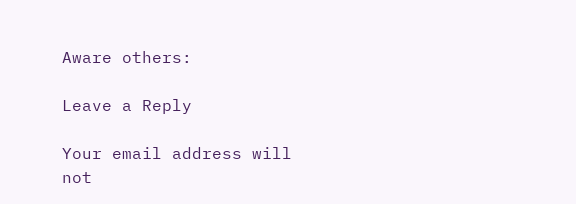Aware others:

Leave a Reply

Your email address will not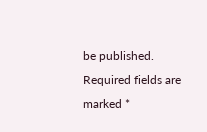be published. Required fields are marked *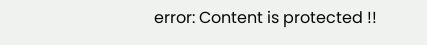error: Content is protected !!